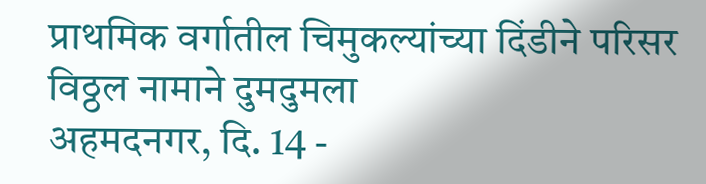प्राथमिक वर्गातील चिमुकल्यांच्या दिंडीने परिसर विठ्ठल नामाने दुमदुमला
अहमदनगर, दि. 14 -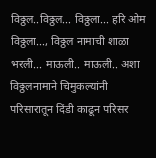विठ्ठल..विठ्ठल... विठ्ठला... हरि ओम विठ्ठला..., विठ्ठल नामाची शाळा भरली... माऊली.. माऊली.. अशा विठ्ठलनामाने चिमुकल्यांनी परिसारातून दिंडी काढून परिसर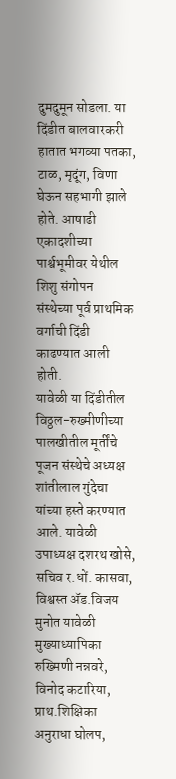दुमदुमून सोडला. या दिंडीत बालवारकरी हातात भगव्या पतका, टाळ, मृदूंग, विणा घेऊन सहभागी झाले होते. आषाढी एकादशीच्या पार्श्वभूमीवर येथील शिशु संगोपन
संस्थेच्या पूर्व प्राथमिक वर्गाची दिंडी काढण्यात आली होती.
यावेळी या दिंडीतील विठ्ठल-रुख्मीणीच्या पालखीतील मूर्तींचे पूजन संस्थेचे अध्यक्ष शांतीलाल गुंदेचा यांच्या हस्ते करण्यात आले. यावेळी उपाध्यक्ष दशरथ खोसे, सचिव र.धों. कासवा, विश्वस्त ॲड.विजय मुनोत यावेळी मुख्याध्यापिका रुख्मिणी नन्नवरे, विनोद कटारिया, प्राथ.शिक्षिका अनुराधा घोलप,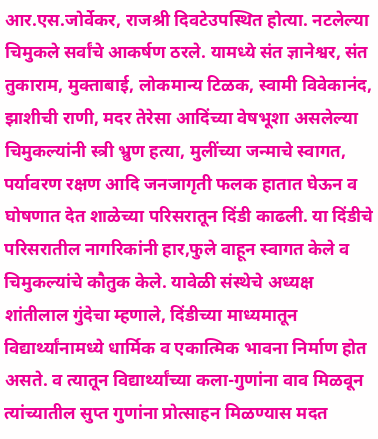आर.एस.जोर्वेकर, राजश्री दिवटेउपस्थित होत्या. नटलेल्या चिमुकले सर्वांचे आकर्षण ठरले. यामध्ये संत ज्ञानेश्वर, संत तुकाराम, मुक्ताबाई, लोकमान्य टिळक, स्वामी विवेकानंद, झाशीची राणी, मदर तेरेसा आदिंच्या वेषभूशा असलेल्या चिमुकल्यांनी स्त्री भ्रुण हत्या, मुलींच्या जन्माचे स्वागत, पर्यावरण रक्षण आदि जनजागृती फलक हातात घेऊन व घोषणात देत शाळेच्या परिसरातून दिंडी काढली. या दिंडीचे परिसरातील नागरिकांनी हार,फुले वाहून स्वागत केले व चिमुकल्यांचे कौतुक केले. यावेळी संस्थेचे अध्यक्ष शांतीलाल गुंदेचा म्हणाले, दिंडीच्या माध्यमातून विद्यार्थ्यांनामध्ये धार्मिक व एकात्मिक भावना निर्माण होत असते. व त्यातून विद्यार्थ्यांच्या कला-गुणांना वाव मिळवून त्यांच्यातील सुप्त गुणांना प्रोत्साहन मिळण्यास मदत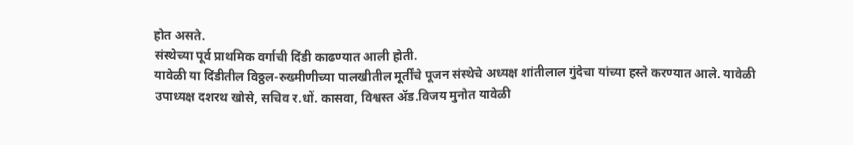होत असते.
संस्थेच्या पूर्व प्राथमिक वर्गाची दिंडी काढण्यात आली होती.
यावेळी या दिंडीतील विठ्ठल-रुख्मीणीच्या पालखीतील मूर्तींचे पूजन संस्थेचे अध्यक्ष शांतीलाल गुंदेचा यांच्या हस्ते करण्यात आले. यावेळी उपाध्यक्ष दशरथ खोसे, सचिव र.धों. कासवा, विश्वस्त ॲड.विजय मुनोत यावेळी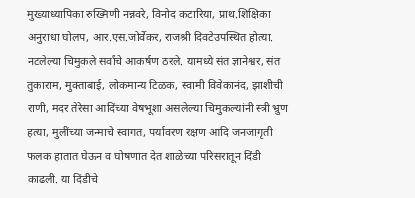मुख्याध्यापिका रुख्मिणी नन्नवरे, विनोद कटारिया, प्राथ.शिक्षिका अनुराधा घोलप, आर.एस.जोर्वेकर, राजश्री दिवटेउपस्थित होत्या. नटलेल्या चिमुकले सर्वांचे आकर्षण ठरले. यामध्ये संत ज्ञानेश्वर, संत तुकाराम, मुक्ताबाई, लोकमान्य टिळक, स्वामी विवेकानंद, झाशीची राणी, मदर तेरेसा आदिंच्या वेषभूशा असलेल्या चिमुकल्यांनी स्त्री भ्रुण हत्या, मुलींच्या जन्माचे स्वागत, पर्यावरण रक्षण आदि जनजागृती फलक हातात घेऊन व घोषणात देत शाळेच्या परिसरातून दिंडी काढली. या दिंडीचे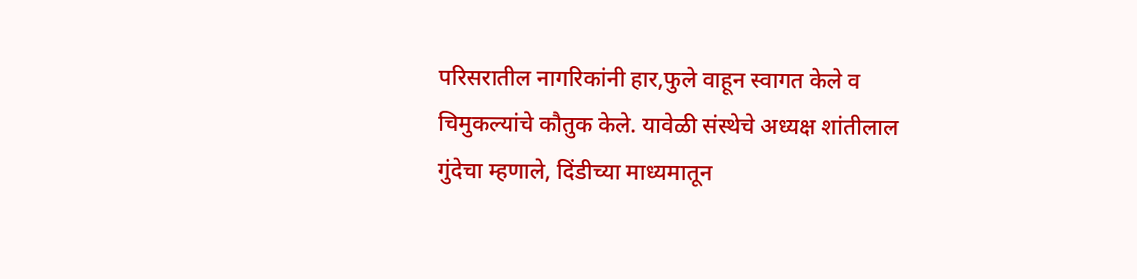परिसरातील नागरिकांनी हार,फुले वाहून स्वागत केले व चिमुकल्यांचे कौतुक केले. यावेळी संस्थेचे अध्यक्ष शांतीलाल गुंदेचा म्हणाले, दिंडीच्या माध्यमातून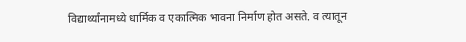विद्यार्थ्यांनामध्ये धार्मिक व एकात्मिक भावना निर्माण होत असते. व त्यातून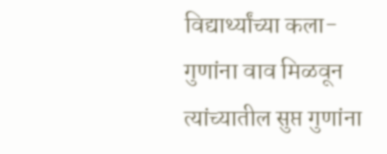विद्यार्थ्यांच्या कला-गुणांना वाव मिळवून त्यांच्यातील सुप्त गुणांना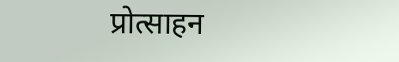प्रोत्साहन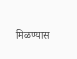मिळण्यास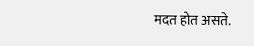मदत होत असते.